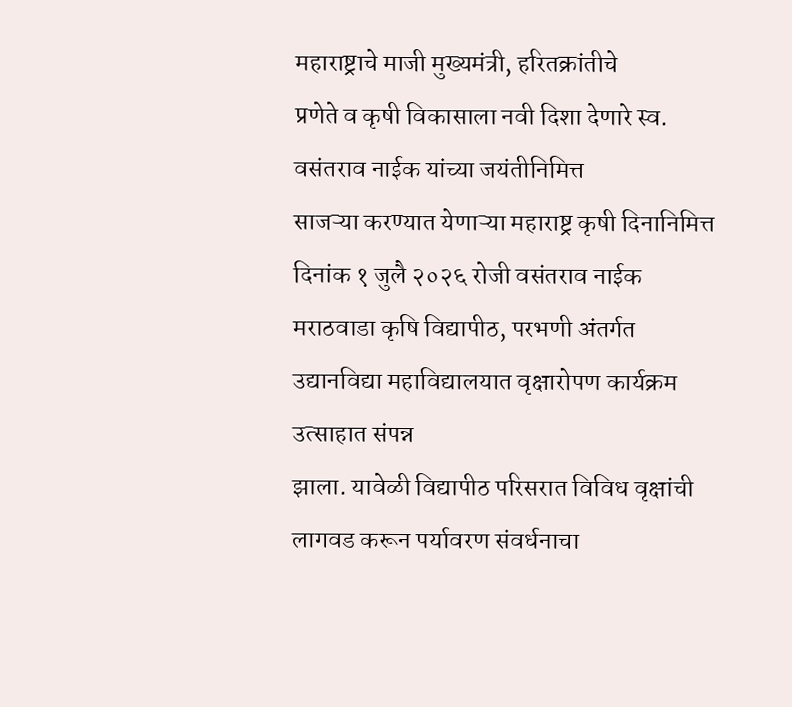महाराष्ट्राचे माजी मुख्यमंत्री, हरितक्रांतीचे
प्रणेते व कृषी विकासाला नवी दिशा देणारे स्व. वसंतराव नाईक यांच्या जयंतीनिमित्त
साजऱ्या करण्यात येणाऱ्या महाराष्ट्र कृषी दिनानिमित्त दिनांक १ जुलै २०२६ रोजी वसंतराव नाईक मराठवाडा कृषि विद्यापीठ, परभणी अंतर्गत उद्यानविद्या महाविद्यालयात वृक्षारोपण कार्यक्रम उत्साहात संपन्न
झाला. यावेळी विद्यापीठ परिसरात विविध वृक्षांची लागवड करून पर्यावरण संवर्धनाचा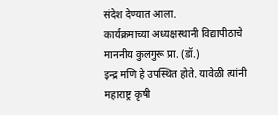संदेश देण्यात आला.
कार्यक्रमाच्या अध्यक्षस्थानी विद्यापीठाचे माननीय कुलगुरू प्रा. (डॉ.)
इन्द्र मणि हे उपस्थित होते. यावेळी त्यांनी महाराष्ट्र कृषी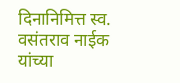दिनानिमित्त स्व.
वसंतराव नाईक यांच्या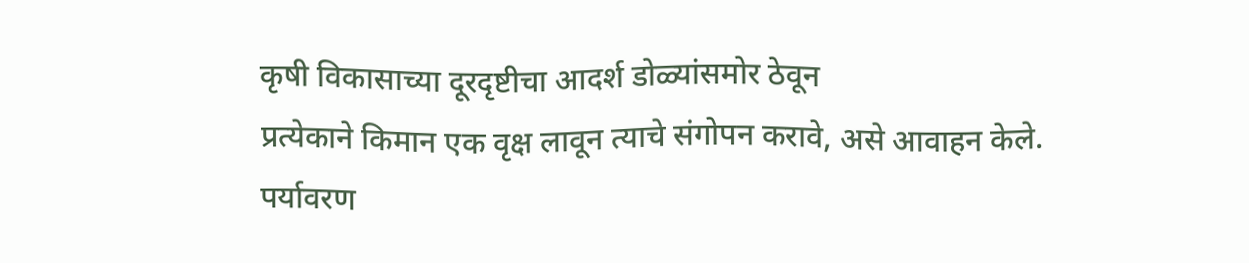कृषी विकासाच्या दूरदृष्टीचा आदर्श डोळ्यांसमोर ठेवून
प्रत्येकाने किमान एक वृक्ष लावून त्याचे संगोपन करावे, असे आवाहन केले. पर्यावरण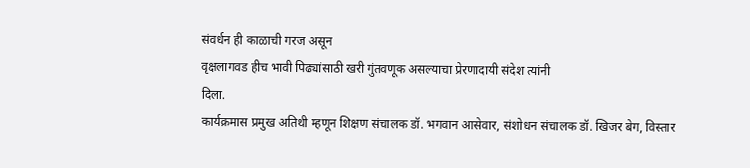संवर्धन ही काळाची गरज असून
वृक्षलागवड हीच भावी पिढ्यांसाठी खरी गुंतवणूक असल्याचा प्रेरणादायी संदेश त्यांनी
दिला.
कार्यक्रमास प्रमुख अतिथी म्हणून शिक्षण संचालक डॉ. भगवान आसेवार, संशोधन संचालक डॉ. खिजर बेग, विस्तार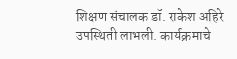शिक्षण संचालक डॉ. राकेश अहिरे उपस्थिती लाभली. कार्यक्रमाचे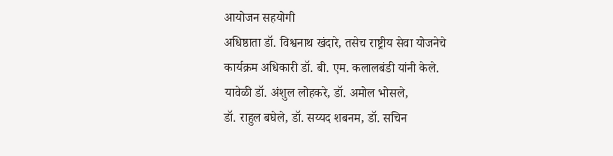आयोजन सहयोगी
अधिष्ठाता डॉ. विश्वनाथ खंदारे, तसेच राष्ट्रीय सेवा योजनेचे
कार्यक्रम अधिकारी डॉ. बी. एम. कलालबंडी यांनी केले.
यावेळी डॉ. अंशुल लोहकरे, डॉ. अमोल भोसले,
डॉ. राहुल बघेले, डॉ. सय्यद शबनम, डॉ. सचिन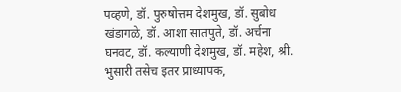पव्हणे, डॉ. पुरुषोत्तम देशमुख, डॉ. सुबोध खंडागळे, डॉ. आशा सातपुते, डॉ. अर्चना घनवट, डॉ. कल्याणी देशमुख, डॉ. महेश, श्री. भुसारी तसेच इतर प्राध्यापक,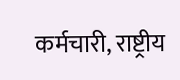कर्मचारी, राष्ट्रीय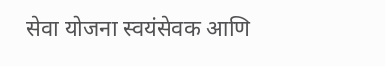सेवा योजना स्वयंसेवक आणि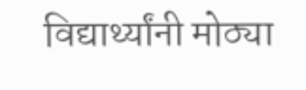विद्यार्थ्यांनी मोठ्या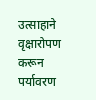उत्साहाने वृक्षारोपण करून पर्यावरण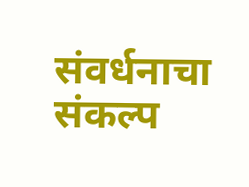संवर्धनाचा संकल्प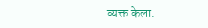व्यक्त केला.